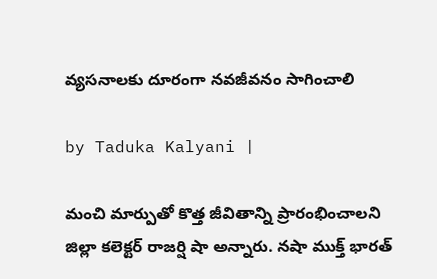వ్యసనాలకు దూరంగా నవజీవనం సాగించాలి

by Taduka Kalyani |

మంచి మార్పుతో కొత్త జీవితాన్ని ప్రారంభించాలని జిల్లా కలెక్టర్ రాజర్షి షా అన్నారు. నషా ముక్త్ భారత్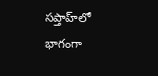సప్తాహ్‌లో భాగంగా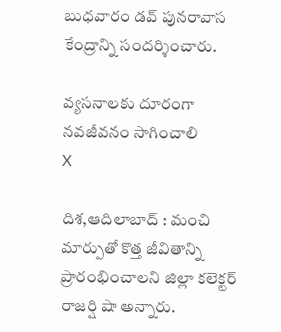బుధవారం డవ్ పునరావాస కేంద్రాన్ని సందర్శించారు.

వ్యసనాలకు దూరంగా నవజీవనం సాగించాలి
X

దిశ,ఆదిలాబాద్ : మంచి మార్పుతో కొత్త జీవితాన్ని ప్రారంభించాలని జిల్లా కలెక్టర్ రాజర్షి షా అన్నారు.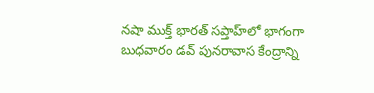నషా ముక్త్ భారత్ సప్తాహ్‌లో భాగంగా బుధవారం డవ్ పునరావాస కేంద్రాన్ని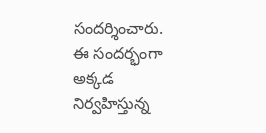సందర్శించారు. ఈ సందర్భంగా అక్కడ నిర్వహిస్తున్న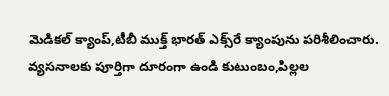మెడికల్ క్యాంప్,టీబీ ముక్త్ భారత్ ఎక్స్‌రే క్యాంపును పరిశీలించారు. వ్యసనాలకు పూర్తిగా దూరంగా ఉండి కుటుంబం,పిల్లల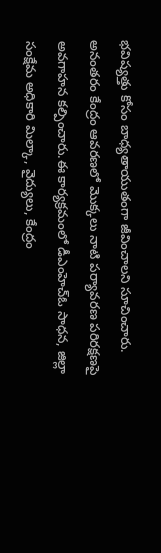భవిష్యత్తు కోసం బాధ్యతాయుతంగా జీవించాలని సూచించారు. అనంతరం కేంద్రం ఆవరణలో మొక్కలు నాటి పర్యావరణ పరిరక్షణపై అవగాహన కల్పించారు.ఈ కార్యక్రమంలో డీఎంహెచ్‌ఓ సాధన, జిల్లా సంక్షేమ అధికారి మిల్కా, వైద్యులు, కేంద్రం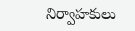నిర్వాహకులు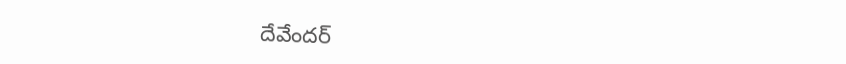దేవేందర్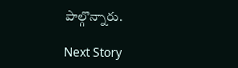పాల్గొన్నారు.

Next Story